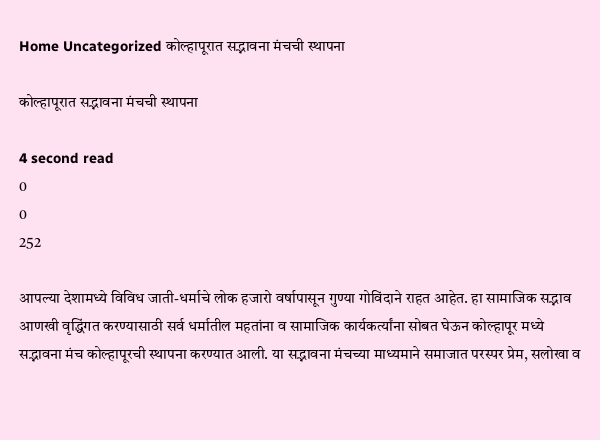Home Uncategorized कोल्हापूरात सद्भावना मंचची स्थापना

कोल्हापूरात सद्भावना मंचची स्थापना

4 second read
0
0
252

आपल्या देशामध्ये विविध जाती-धर्माचे लोक हजारो वर्षापासून गुण्या गोविंदाने राहत आहेत. हा सामाजिक सद्भाव आणखी वृद्धिंगत करण्यासाठी सर्व धर्मातील महतांना व सामाजिक कार्यकर्त्यांना सोबत घेऊन कोल्हापूर मध्ये सद्भावना मंच कोल्हापूरची स्थापना करण्यात आली. या सद्भावना मंचच्या माध्यमाने समाजात परस्पर प्रेम, सलोखा व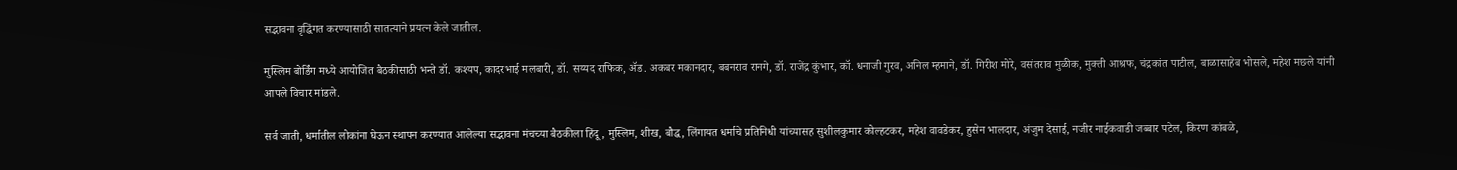सद्भावना वृद्धिंगत करण्यासाठी सातत्याने प्रयत्न केले जातील.

मुस्लिम बोर्डिंग मध्ये आयोजित बैठकीसाठी भन्ते डॉ. कश्यप, कादरभाई मलबारी, डॉ. सय्यद राफिक, ॲड. अकबर मकानदार, बबनराव रानगे, डॉ. राजेंद्र कुंभार, कॉ. धनाजी गुरव, अनिल म्हमाने, डॉ. गिरीश मोरे, वसंतराव मुळीक, मुक्ती आश्रफ, चंद्रकांत पाटील, बाळासाहेब भोसले, महेश मछले यांनी आपले विचार मांडले.

सर्व जाती, धर्मातील लोकांना घेऊन स्थापन करण्यात आलेल्या सद्भावना मंचच्या बैठकीला हिंदू, मुस्लिम, शीख, बौद्ध, लिंगायत धर्माचे प्रतिनिधी यांच्यासह सुशीलकुमार कोल्हटकर, महेश वावडेकर, हुसेन भालदार, अंजुम देसाई, नजीर नाईकवाडी जब्बार पटेल, किरण कांबळे,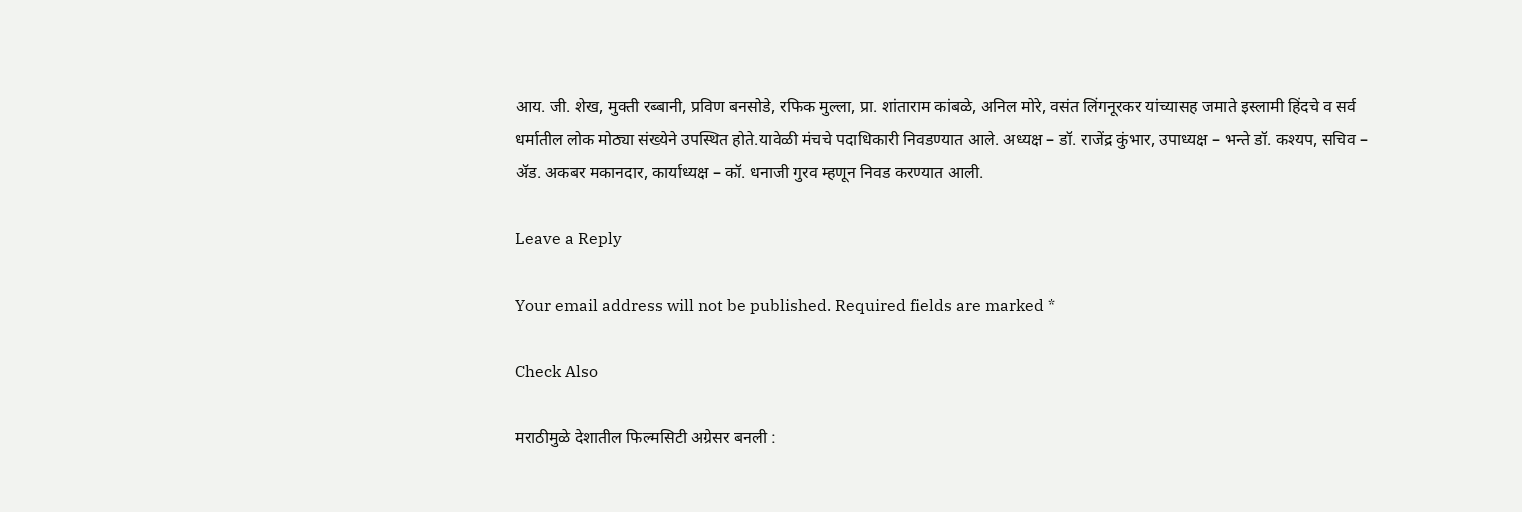आय. जी. शेख, मुक्ती रब्बानी, प्रविण बनसोडे, रफिक मुल्ला, प्रा. शांताराम कांबळे, अनिल मोरे, वसंत लिंगनूरकर यांच्यासह जमाते इस्लामी हिंदचे व सर्व धर्मातील लोक मोठ्या संख्येने उपस्थित होते.यावेळी मंचचे पदाधिकारी निवडण्यात आले. अध्यक्ष – डॉ. राजेंद्र कुंभार, उपाध्यक्ष – भन्ते डॉ. कश्यप, सचिव – ॲड. अकबर मकानदार, कार्याध्यक्ष – कॉ. धनाजी गुरव म्हणून निवड करण्यात आली.

Leave a Reply

Your email address will not be published. Required fields are marked *

Check Also

मराठीमुळे देशातील फिल्मसिटी अग्रेसर बनली :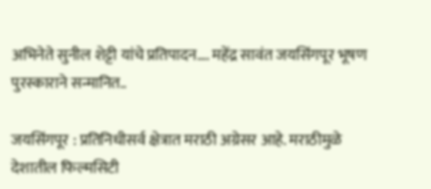अभिनेते सुनील शेट्टी यांचे प्रतिपादन…. महेंद्र सावंत जयसिंगपूर भूषण पुरस्काराने सन्मानित..

जयसिंगपूर : प्रतिनिधीसर्व क्षेत्रात मराठी अग्रेसर आहे. मराठीमुळे देशातील फिल्मसिटी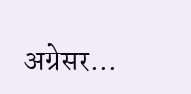अग्रेसर…